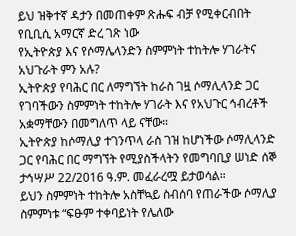ይህ ዝቅተኛ ዳታን በመጠቀም ጽሑፍ ብቻ የሚቀርብበት የቢቢሲ አማርኛ ድረ ገጽ ነው
የኢትዮጵያ እና የሶማሌላንድን ስምምነት ተከትሎ ሃገራትና አህጉራት ምን አሉ?
ኢትዮጵያ የባሕር በር ለማግኘት ከራስ ገዟ ሶማሊላንድ ጋር የገባችውን ስምምነት ተከትሎ ሃገራት እና የአህጉር ኅብረቶች አቋማቸውን በመግለጥ ላይ ናቸው።
ኢትዮጵያ ከሶማሊያ ተገንጥላ ራስ ገዝ ከሆነችው ሶማሊላንድ ጋር የባሕር በር ማግኘት የሚያስችላትን የመግባቢያ ሠነድ ሰኞ ታኅሣሥ 22/2016 ዓ.ም. መፈራረሟ ይታወሳል።
ይህን ስምምነት ተከትሎ አስቸኳይ ስብሰባ የጠራችው ሶማሊያ ስምምነቱ “ፍፁም ተቀባይነት የሌለው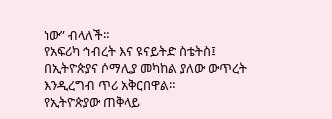ነው” ብላለች።
የአፍሪካ ኅብረት እና ዩናይትድ ስቴትስ፤ በኢትዮጵያና ሶማሊያ መካከል ያለው ውጥረት እንዲረግብ ጥሪ አቅርበዋል።
የኢትዮጵያው ጠቅላይ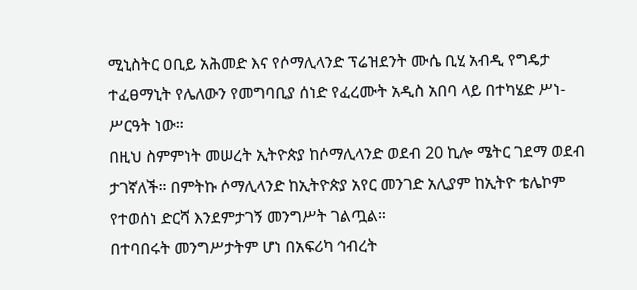ሚኒስትር ዐቢይ አሕመድ እና የሶማሊላንድ ፕሬዝደንት ሙሴ ቢሂ አብዲ የግዴታ ተፈፀማኒት የሌለውን የመግባቢያ ሰነድ የፈረሙት አዲስ አበባ ላይ በተካሄድ ሥነ-ሥርዓት ነው።
በዚህ ስምምነት መሠረት ኢትዮጵያ ከሶማሊላንድ ወደብ 20 ኪሎ ሜትር ገደማ ወደብ ታገኛለች። በምትኩ ሶማሊላንድ ከኢትዮጵያ አየር መንገድ አሊያም ከኢትዮ ቴሌኮም የተወሰነ ድርሻ እንደምታገኝ መንግሥት ገልጧል።
በተባበሩት መንግሥታትም ሆነ በአፍሪካ ኅብረት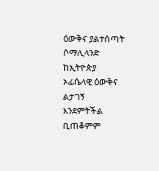ዕውቅና ያልተሰጣት ሶማሊላንድ ከኢትዮጵያ ኦፊሴላዊ ዕውቅና ልታገኝ እንደምትችል ቢጠቆምም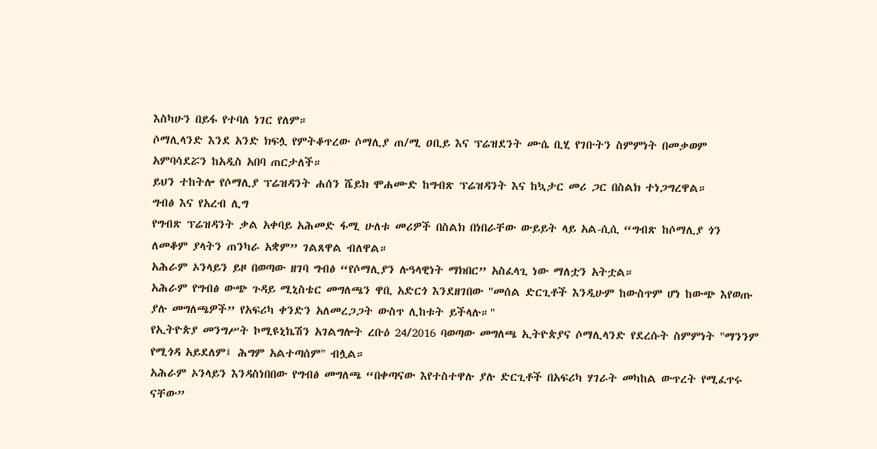እስካሁን በይፋ የተባለ ነገር የለም።
ሶማሊላንድ እንደ አንድ ክፍሏ የምትቆጥረው ሶማሊያ ጠ/ሚ ዐቢይ እና ፕሬዝደንት ሙሴ ቢሂ የገቡትን ስምምነት በመቃወም አምባሳደሯን ከአዲስ አበባ ጠርታለች።
ይህን ተከትሎ የሶማሊያ ፕሬዝዳንት ሐሰን ሼይክ ሞሐሙድ ከግብጽ ፕሬዝዳንት እና ከኳታር መሪ ጋር በስልክ ተነጋግረዋል።
ግብፅ እና የአረብ ሊግ
የግብጽ ፕሬዝዳንት ቃል አቀባይ አሕመድ ፋሚ ሁለቱ መሪዎች በስልክ በነበራቸው ውይይት ላይ አል-ሲሲ “ግብጽ ከሶማሊያ ጎን ለመቆም ያላትን ጠንካራ አቋም” ገልጸዋል ብለዋል።
አሕራም ኦንላይን ይዞ በወጣው ዘገባ ግብፅ “የሶማሊያን ሉዓላዊነት ማክበር” አስፈላጊ ነው ማለቷን አትቷል።
አሕራም የግብፅ ውጭ ጉዳይ ሚኒስቴር መግለጫን ዋቢ አድርጎ እንደዘገበው "መሰል ድርጊቶች እንዲሁም ከውስጥም ሆነ ከውጭ እየወጡ ያሉ መግለጫዎች” የአፍሪካ ቀንድን አለመረጋጋት ውስጥ ሊከቱት ይችላሉ።"
የኢትዮጵያ መንግሥት ኮሚዩኒኬሽን አገልግሎት ረቡዕ 24/2016 ባወጣው መግለጫ ኢትዮጵያና ሶማሊላንድ የደረሱት ስምምነት "ማንንም የሚጎዳ አይደለም፤ ሕግም አልተጣሰም" ብሏል።
አሕራም ኦንላይን እንዳስነበበው የግብፅ መግለጫ “በቀጣናው እየተስተዋሉ ያሉ ድርጊቶች በአፍሪካ ሃገራት መካከል ውጥረት የሚፈጥሩ ናቸው”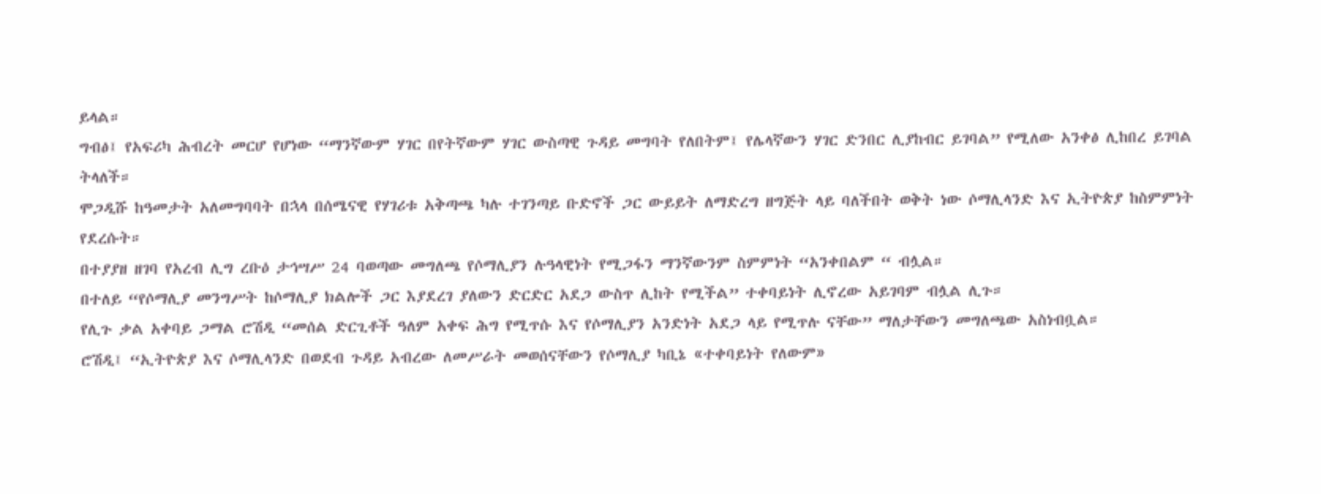ይላል።
ግብፅ፤ የአፍሪካ ሕብረት መርሆ የሆነው “ማንኛውም ሃገር በየትኛውም ሃገር ውስጣዊ ጉዳይ መግባት የለበትም፤ የሌላኛውን ሃገር ድንበር ሊያከብር ይገባል” የሚለው አንቀፅ ሊከበረ ይገባል ትላለች።
ሞጋዲሹ ከዓመታት አለመግባባት በኋላ በሰሜናዊ የሃገሪቱ አቅጣጫ ካሉ ተገንጣይ ቡድኖች ጋር ውይይት ለማድረግ ዘግጅት ላይ ባለችበት ወቅት ነው ሶማሊላንድ እና ኢትዮጵያ ከስምምነት የደረሱት።
በተያያዘ ዘገባ የአረብ ሊግ ረቡዕ ታኅሣሥ 24 ባወጣው መግለጫ የሶማሊያን ሉዓላዊነት የሚጋፋን ማንኛውንም ስምምነት “አንቀበልም “ ብሏል።
በተለይ “የሶማሊያ መንግሥት ከሶማሊያ ክልሎች ጋር እያደረገ ያለውን ድርድር አደጋ ውስጥ ሊከት የሚችል” ተቀባይነት ሊኖረው አይገባም ብሏል ሊጉ።
የሊጉ ቃል አቀባይ ጋማል ሮሽዲ “መሰል ድርጊቶች ዓለም አቀፍ ሕግ የሚጥሱ እና የሶማሊያን አንድነት አደጋ ላይ የሚጥሉ ናቸው” ማለታቸውን መግለጫው አስነብቧል።
ሮሽዲ፤ “ኢትዮጵያ እና ሶማሊላንድ በወደብ ጉዳይ አብረው ለመሥራት መወሰናቸውን የሶማሊያ ካቢኔ «ተቀባይነት የለውም»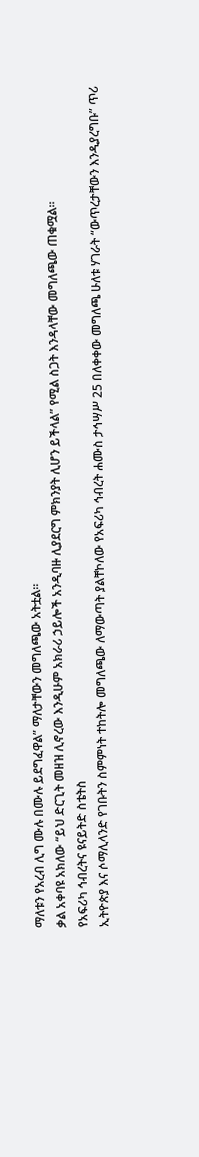ማለቱን የአረብ ሊግ ሙሉ በሙሉ ይደግፈዋል” ማለታቸውን መግለጫው አትቷል።
ቃል አቀባዩ አክለው “ይህ ድርጊት መዘዝ ሊኖረው እንዲሁም አክራሪ ኃይሎች አንዲባዙ ሊያደርግ ምክንያት ሊሆን ይችላል” የሚል ስጋት እንዳላቸው መግለጫው ጠቁሟል።
የአፍሪካ ኅብረትና ዩናይትድ ስቴትስ
ኢትዮጵያ እና ሶማሊላንድ የገቡትን ስምምነት ተከትሎ መግለጫው ለማውጣት ያልቸኮለው የአፍሪካ ኅብረት ሐሙስ ታኅሣሥ 25 በለቀቀው መግለጫ ሁለቱ ሃገራት “ውጥረታቸውን እንዲያረግቡ” ጥሪ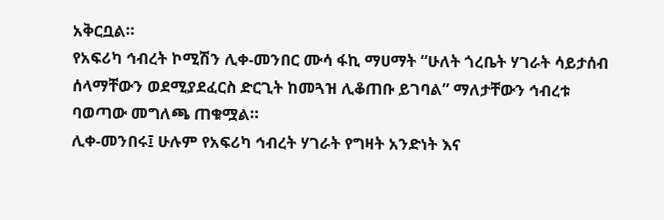አቅርቧል።
የአፍሪካ ኅብረት ኮሚሽን ሊቀ-መንበር ሙሳ ፋኪ ማሀማት “ሁለት ጎረቤት ሃገራት ሳይታሰብ ሰላማቸውን ወደሚያደፈርስ ድርጊት ከመጓዝ ሊቆጠቡ ይገባል” ማለታቸውን ኅብረቱ ባወጣው መግለጫ ጠቁሟል።
ሊቀ-መንበሩ፤ ሁሉም የአፍሪካ ኅብረት ሃገራት የግዛት አንድነት እና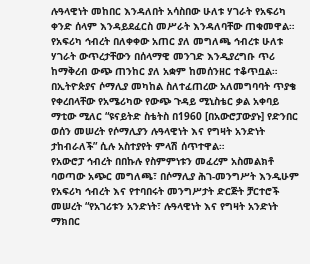ሉዓላዊነት መከበር እንዳለበት አሳስበው ሁለቱ ሃገራት የአፍሪካ ቀንድ ሰላም እንዳይደፈርስ መሥራት እንዳለባቸው ጠቁመዋል።
የአፍሪካ ኅብረት በለቀቀው አጠር ያለ መግለጫ ኅብረቱ ሁለቱ ሃገራት ውጥረታቸውን በሰላማዊ መንገድ እንዲያረግቡ ጥሪ ከማቅረብ ውጭ ጠንከር ያለ አቋም ከመሰንዘር ተቆጥቧል።
በኢትዮጵያና ሶማሊያ መካከል ስለተፈጠረው አለመግባባት ጥያቄ የቀረበላቸው የአሜሪካው የውጭ ጉዳይ ሚኒስቴር ቃል አቀባይ ማቲው ሚለር “ዩናይትድ ስቴትስ በ1960 [በአውሮፓውያኑ] የድንበር ወሰን መሠረት የሶማሊያን ሉዓላዊነት እና የግዛት አንድነት ታከብራለች” ሲሉ አስተያየት ምላሽ ሰጥተዋል።
የአውሮፓ ኅብረት በበኩሉ የስምምነቱን መፈረም አስመልክቶ ባወጣው አጭር መግለጫ፣ በሶማሊያ ሕገ-መንግሥት እንዲሁም የአፍሪካ ኅብረት እና የተባበሩት መንግሥታት ድርጅት ቻርተሮች መሠረት “የአገሪቱን አንድነት፣ ሉዓላዊነት እና የግዛት አንድነት ማክበር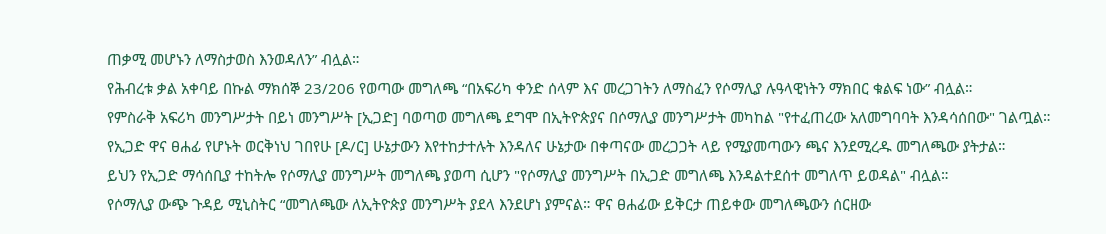ጠቃሚ መሆኑን ለማስታወስ እንወዳለን” ብሏል።
የሕብረቱ ቃል አቀባይ በኩል ማክሰኞ 23/206 የወጣው መግለጫ “በአፍሪካ ቀንድ ሰላም እና መረጋገትን ለማስፈን የሶማሊያ ሉዓላዊነትን ማክበር ቁልፍ ነው” ብሏል።
የምስራቅ አፍሪካ መንግሥታት በይነ መንግሥት [ኢጋድ] ባወጣወ መግለጫ ደግሞ በኢትዮጵያና በሶማሊያ መንግሥታት መካከል "የተፈጠረው አለመግባባት እንዳሳሰበው" ገልጧል።
የኢጋድ ዋና ፀሐፊ የሆኑት ወርቅነህ ገበየሁ [ዶ/ር] ሁኔታውን እየተከታተሉት እንዳለና ሁኔታው በቀጣናው መረጋጋት ላይ የሚያመጣውን ጫና እንደሚረዱ መግለጫው ያትታል።
ይህን የኢጋድ ማሳሰቢያ ተከትሎ የሶማሊያ መንግሥት መግለጫ ያወጣ ሲሆን "የሶማሊያ መንግሥት በኢጋድ መግለጫ እንዳልተደሰተ መግለጥ ይወዳል" ብሏል።
የሶማሊያ ውጭ ጉዳይ ሚኒስትር “መግለጫው ለኢትዮጵያ መንግሥት ያደላ እንደሆነ ያምናል። ዋና ፀሐፊው ይቅርታ ጠይቀው መግለጫውን ሰርዘው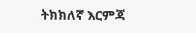ትክክለኛ እርምጃ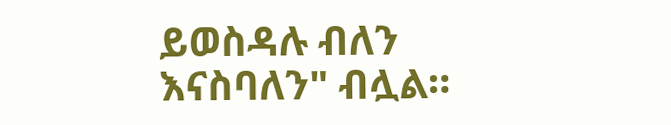ይወስዳሉ ብለን እናስባለን" ብሏል።